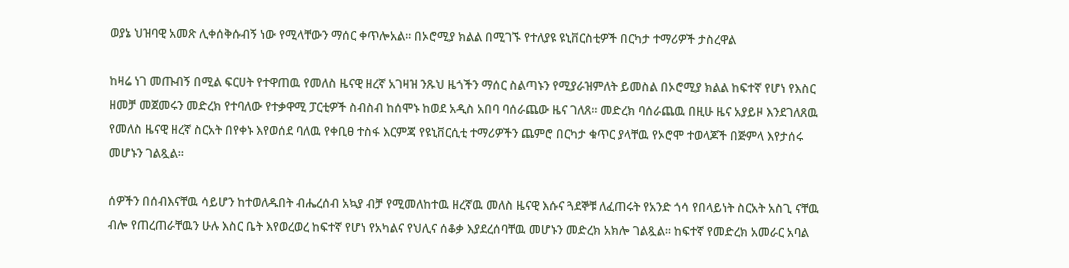ወያኔ ህዝባዊ አመጽ ሊቀሰቅሱብኝ ነው የሚላቸውን ማሰር ቀጥሎአል። በኦሮሚያ ክልል በሚገኙ የተለያዩ ዩኒቨርስቲዎች በርካታ ተማሪዎች ታስረዋል

ከዛሬ ነገ መጡብኝ በሚል ፍርሀት የተዋጠዉ የመለስ ዜናዊ ዘረኛ አገዛዝ ንጹህ ዜጎችን ማሰር ስልጣኑን የሚያራዝምለት ይመስል በኦሮሚያ ክልል ከፍተኛ የሆነ የእስር ዘመቻ መጀመሩን መድረክ የተባለው የተቃዋሚ ፓርቲዎች ስብስብ ከሰሞኑ ከወደ አዲስ አበባ ባሰራጨው ዜና ገለጸ። መድረክ ባሰራጨዉ በዚሁ ዜና አያይዞ እንደገለጸዉ የመለስ ዜናዊ ዘረኛ ስርአት በየቀኑ እየወሰደ ባለዉ የቀቢፀ ተስፋ እርምጃ የዩኒቨርሲቲ ተማሪዎችን ጨምሮ በርካታ ቁጥር ያላቸዉ የኦሮሞ ተወላጆች በጅምላ እየታሰሩ መሆኑን ገልጿል።

ሰዎችን በሰብእናቸዉ ሳይሆን ከተወለዱበት ብሔረሰብ አኳያ ብቻ የሚመለከተዉ ዘረኛዉ መለስ ዜናዊ እሱና ጓደኞቹ ለፈጠሩት የአንድ ጎሳ የበላይነት ስርአት አስጊ ናቸዉ ብሎ የጠረጠራቸዉን ሁሉ እስር ቤት እየወረወረ ከፍተኛ የሆነ የአካልና የህሊና ሰቆቃ እያደረሰባቸዉ መሆኑን መድረክ አክሎ ገልጿል። ከፍተኛ የመድረክ አመራር አባል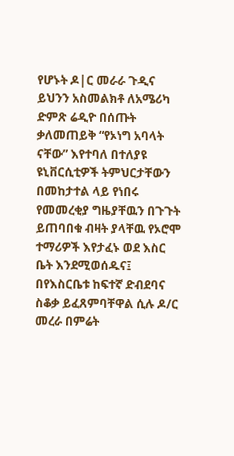የሆኑት ዶ|ር መራራ ጉዲና ይህንን አስመልክቶ ለአሜሪካ ድምጽ ሬዲዮ በሰጡት ቃለመጠይቅ “የኦነግ አባላት ናቸው” እየተባለ በተለያዩ ዩኒቨርሲቲዎች ትምህርታቸውን በመከታተል ላይ የነበሩ የመመረቂያ ግዜያቸዉን በጉጉት ይጠባበቁ ብዛት ያላቸዉ የኦሮሞ ተማሪዎች እየታፈኑ ወደ እስር ቤት እንደሚወሰዱና፤ በየእስርቤቱ ከፍተኛ ድብደባና ስቆቃ ይፈጸምባቸዋል ሲሉ ዶ/ር መረራ በምሬት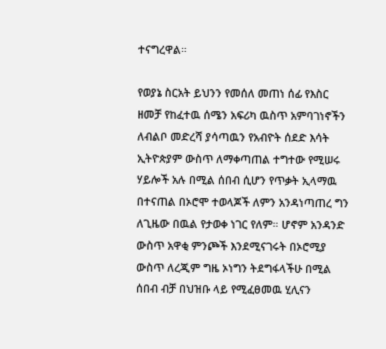ተናግረዋል።

የወያኔ ስርአት ይህንን የመሰለ መጠነ ሰፊ የእስር ዘመቻ የከፈተዉ ሰሜን አፍሪካ ዉስጥ አምባገነኖችን ለብልቦ መድረሻ ያሳጣዉን የአብዮት ሰደድ እሳት ኢትዮጵያም ውስጥ ለማቀጣጠል ተግተው የሚሠሩ ሃይሎች አሉ በሚል ሰበብ ሲሆን የጥቃት ኢላማዉ በተናጠል በኦሮሞ ተወላጆች ለምን አንዳነጣጠረ ግን ለጊዜው በዉል የታወቀ ነገር የለም። ሆኖም አንዳንድ ውስጥ አዋቂ ምንጮች እንደሚናገሩት በኦሮሚያ ውስጥ ለረጂም ግዜ ኦነግን ትደግፋላችሁ በሚል ሰበብ ብቻ በህዝቡ ላይ የሚፈፀመዉ ሂሊናን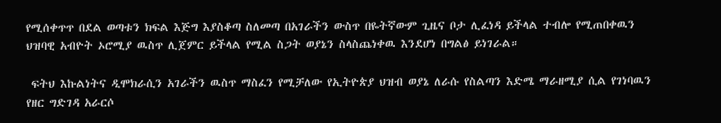የሚሰቀጥጥ በደል ወጣቱን ክፍል እጅግ እያስቆጣ ስለመጣ በአገራችን ውስጥ በዬትኛውም ጊዜና ቦታ ሊፈነዳ ይችላል ተብሎ የሚጠበቀዉን ህዝባዊ አብዮት ኦሮሚያ ዉስጥ ሊጀምር ይችላል የሚል ስጋት ወያኔን ስላስጨነቀዉ እንደሆነ በግልፅ ይነገራል።

 ፍትህ እኩልነትና ዲሞክራሲን አገራችን ዉስጥ ማስፈን የሚቻለው የኢትዮጵያ ህዝብ ወያኔ ለራሱ የስልጣን እድሜ ማራዘሚያ ሲል የገነባዉን የዘር ግድገዳ አራርሶ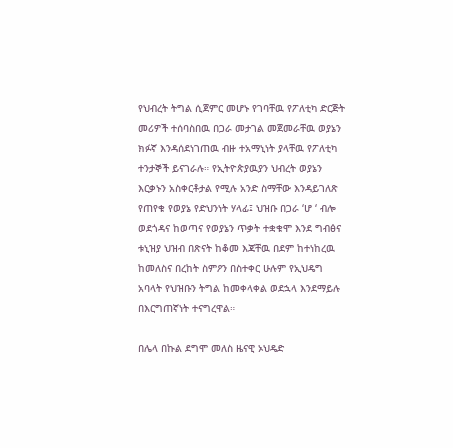የህብረት ትግል ሲጀምር መሆኑ የገባቸዉ የፖለቲካ ድርጅት መሪዎች ተሰባስበዉ በጋራ መታገል መጀመራቸዉ ወያኔን ክፉኛ እንዳሰደነገጠዉ ብዙ ተአማኒነት ያላቸዉ የፖለቲካ ተንታኞች ይናገራሉ። የኢትዮጵያዉያን ህብረት ወያኔን እርቃኑን አስቀርቶታል የሚሉ አንድ ስማቸው እንዳይገለጽ የጠየቁ የወያኔ የድህንነት ሃላፊ፤ ህዝቡ በጋራ ‘ሆ ‘ ብሎ ወደጎዳና ከወጣና የወያኔን ጥቃት ተቋቁሞ እንደ ግብፅና ቱኒዝያ ህዝብ በጽናት ከቆመ እጃቸዉ በደም ከተነከረዉ ከመለስና በረከት ስምዖን በስተቀር ሁሉም የኢህዴግ አባላት የህዝቡን ትግል ከመቀላቀል ወደኋላ እንደማይሉ በእርግጠኛነት ተናግረዋል።

በሌላ በኩል ደግሞ መለስ ዜናዊ ኦህዴድ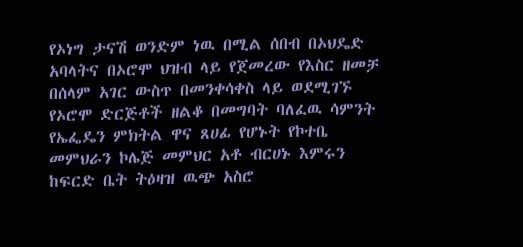የኦነግ ታናሽ ወንድም ነዉ በሚል ሰበብ በኦህዴድ አባላትና በኦሮሞ ህዝብ ላይ የጀመረው የእስር ዘመቻ በሰላም አገር ውስጥ በመንቀሳቀስ ላይ ወደሚገኙ የኦሮሞ ድርጅቶች ዘልቆ በመግባት ባለፈዉ ሳምንት የኤፌዴን ምክትል ዋና ጸሀፊ የሆኑት የኮተቤ መምህራን ኮሌጅ መምህር አቶ ብርሀኑ እምሩን ከፍርድ ቤት ትዕዛዝ ዉጭ አስሮ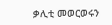ቃሊቲ መወርወሩን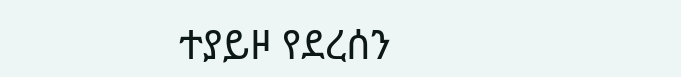ተያይዞ የደረሰን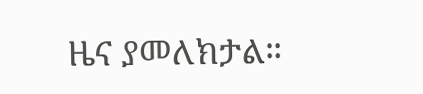ዜና ያመለክታል።